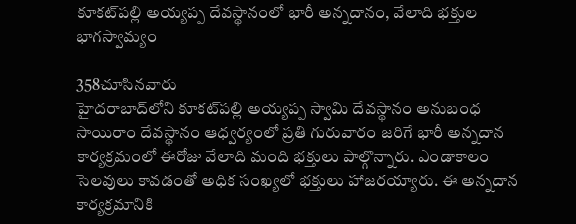కూకట్‌పల్లి అయ్యప్ప దేవస్థానంలో భారీ అన్నదానం, వేలాది భక్తుల భాగస్వామ్యం

358చూసినవారు
హైదరాబాద్‌లోని కూకట్‌పల్లి అయ్యప్ప స్వామి దేవస్థానం అనుబంధ సాయిరాం దేవస్థానం ఆధ్వర్యంలో ప్రతి గురువారం జరిగే భారీ అన్నదాన కార్యక్రమంలో ఈరోజు వేలాది మంది భక్తులు పాల్గొన్నారు. ఎండాకాలం సెలవులు కావడంతో అధిక సంఖ్యలో భక్తులు హాజరయ్యారు. ఈ అన్నదాన కార్యక్రమానికి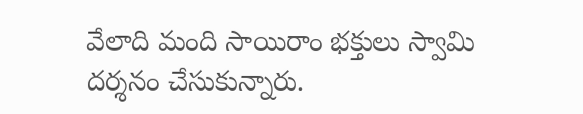వేలాది మంది సాయిరాం భక్తులు స్వామి దర్శనం చేసుకున్నారు.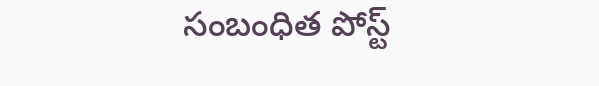సంబంధిత పోస్ట్